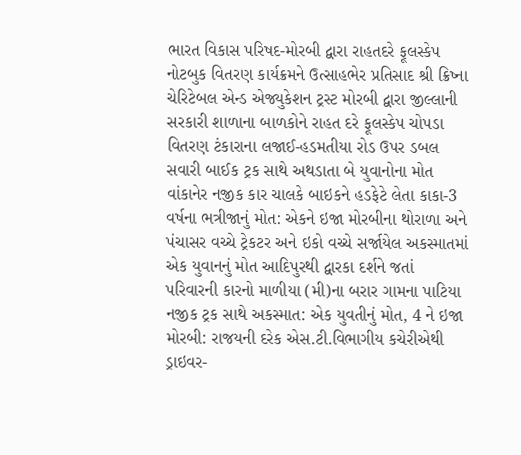ભારત વિકાસ પરિષદ-મોરબી દ્વારા રાહતદરે ફૂલસ્કેપ નોટબુક વિતરણ કાર્યક્રમને ઉત્સાહભેર પ્રતિસાદ શ્રી ક્રિષ્ના ચેરિટેબલ એન્ડ એજ્યુકેશન ટ્રસ્ટ મોરબી દ્વારા જીલ્લાની સરકારી શાળાના બાળકોને રાહત દરે ફૂલસ્કેપ ચોપડા વિતરણ ટંકારાના લજાઈ-હડમતીયા રોડ ઉપર ડબલ સવારી બાઈક ટ્રક સાથે અથડાતા બે યુવાનોના મોત વાંકાનેર નજીક કાર ચાલકે બાઇકને હડફેટે લેતા કાકા-3 વર્ષના ભત્રીજાનું મોત: એકને ઇજા મોરબીના થોરાળા અને પંચાસર વચ્ચે ટ્રેકટર અને ઇકો વચ્ચે સર્જાયેલ અકસ્માતમાં એક યુવાનનું મોત આદિપુરથી દ્વારકા દર્શને જતાં પરિવારની કારનો માળીયા (મી)ના બરાર ગામના પાટિયા નજીક ટ્રક સાથે અકસ્માત: એક યુવતીનું મોત, 4 ને ઇજા મોરબી: રાજયની દરેક એસ.ટી.વિભાગીય કચેરીએથી ડ્રાઇવર-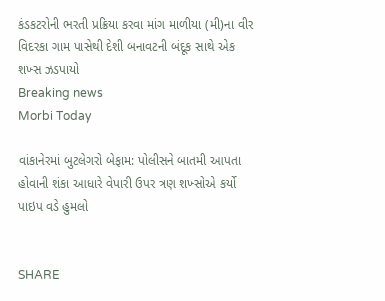કંડકટરોની ભરતી પ્રક્રિયા કરવા માંગ માળીયા (મી)ના વીર વિદરકા ગામ પાસેથી દેશી બનાવટની બંદૂક સાથે એક શખ્સ ઝડપાયો
Breaking news
Morbi Today

વાંકાનેરમાં બુટલેગરો બેફામ: પોલીસને બાતમી આપતા હોવાની શંકા આધારે વેપારી ઉપર ત્રણ શખ્સોએ કર્યો પાઇપ વડે હુમલો


SHARE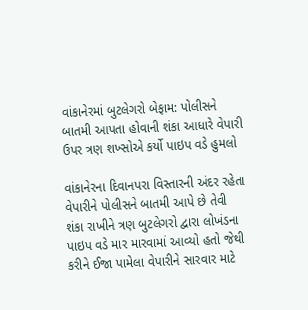વાંકાનેરમાં બુટલેગરો બેફામ: પોલીસને બાતમી આપતા હોવાની શંકા આધારે વેપારી ઉપર ત્રણ શખ્સોએ કર્યો પાઇપ વડે હુમલો

વાંકાનેરના દિવાનપરા વિસ્તારની અંદર રહેતા વેપારીને પોલીસને બાતમી આપે છે તેવી શંકા રાખીને ત્રણ બુટલેગરો દ્વારા લોખંડના પાઇપ વડે માર મારવામાં આવ્યો હતો જેથી કરીને ઈજા પામેલા વેપારીને સારવાર માટે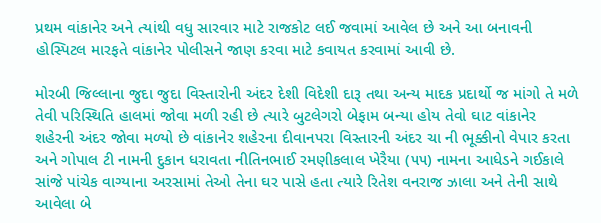પ્રથમ વાંકાનેર અને ત્યાંથી વધુ સારવાર માટે રાજકોટ લઈ જવામાં આવેલ છે અને આ બનાવની હોસ્પિટલ મારફતે વાંકાનેર પોલીસને જાણ કરવા માટે કવાયત કરવામાં આવી છે.

મોરબી જિલ્લાના જુદા જુદા વિસ્તારોની અંદર દેશી વિદેશી દારૂ તથા અન્ય માદક પ્રદાર્થો જ માંગો તે મળે તેવી પરિસ્થિતિ હાલમાં જોવા મળી રહી છે ત્યારે બુટલેગરો બેફામ બન્યા હોય તેવો ઘાટ વાંકાનેર શહેરની અંદર જોવા મળ્યો છે વાંકાનેર શહેરના દીવાનપરા વિસ્તારની અંદર ચા ની ભૂક્કીનો વેપાર કરતા અને ગોપાલ ટી નામની દુકાન ધરાવતા નીતિનભાઈ રમણીકલાલ ખેરૈયા (૫૫) નામના આધેડને ગઈકાલે સાંજે પાંચેક વાગ્યાના અરસામાં તેઓ તેના ઘર પાસે હતા ત્યારે રિતેશ વનરાજ ઝાલા અને તેની સાથે આવેલા બે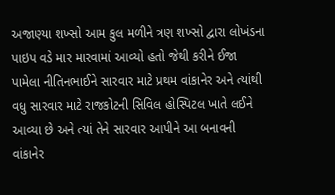અજાણ્યા શખ્સો આમ કુલ મળીને ત્રણ શખ્સો દ્વારા લોખંડના પાઇપ વડે માર મારવામાં આવ્યો હતો જેથી કરીને ઈજા પામેલા નીતિનભાઈને સારવાર માટે પ્રથમ વાંકાનેર અને ત્યાંથી વધુ સારવાર માટે રાજકોટની સિવિલ હોસ્પિટલ ખાતે લઈને આવ્યા છે અને ત્યાં તેને સારવાર આપીને આ બનાવની વાંકાનેર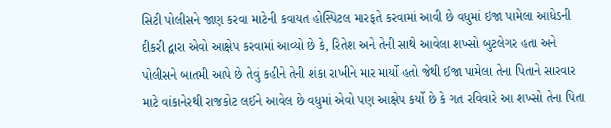સિટી પોલીસને જાણ કરવા માટેની કવાયત હોસ્પિટલ મારફતે કરવામાં આવી છે વધુમાં ઇજા પામેલા આધેડની દીકરી દ્વારા એવો આક્ષેપ કરવામાં આવ્યો છે કે, રિતેશ અને તેની સાથે આવેલા શખ્સો બુટલેગર હતા અને પોલીસને બાતમી આપે છે તેવું કહીને તેની શંકા રાખીને માર માર્યો હતો જેથી ઈજા પામેલા તેના પિતાને સારવાર માટે વાંકાનેરથી રાજકોટ લઈને આવેલ છે વધુમાં એવો પણ આક્ષેપ કર્યો છે કે ગત રવિવારે આ શખ્સો તેના પિતા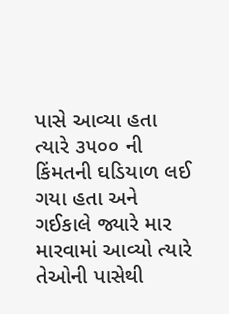પાસે આવ્યા હતા ત્યારે ૩૫૦૦ ની કિંમતની ઘડિયાળ લઈ ગયા હતા અને ગઈકાલે જ્યારે માર મારવામાં આવ્યો ત્યારે તેઓની પાસેથી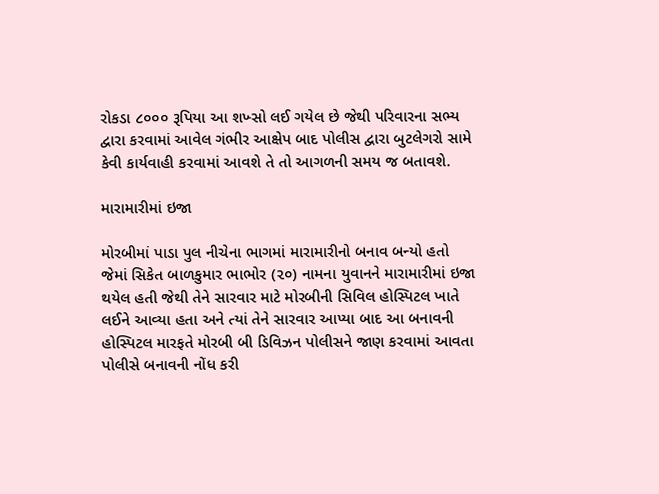રોકડા ૮૦૦૦ રૂપિયા આ શખ્સો લઈ ગયેલ છે જેથી પરિવારના સભ્ય દ્વારા કરવામાં આવેલ ગંભીર આક્ષેપ બાદ પોલીસ દ્વારા બુટલેગરો સામે કેવી કાર્યવાહી કરવામાં આવશે તે તો આગળની સમય જ બતાવશે.

મારામારીમાં ઇજા

મોરબીમાં પાડા પુલ નીચેના ભાગમાં મારામારીનો બનાવ બન્યો હતો જેમાં સિકેત બાળકુમાર ભાભોર (૨૦) નામના યુવાનને મારામારીમાં ઇજા થયેલ હતી જેથી તેને સારવાર માટે મોરબીની સિવિલ હોસ્પિટલ ખાતે લઈને આવ્યા હતા અને ત્યાં તેને સારવાર આપ્યા બાદ આ બનાવની હોસ્પિટલ મારફતે મોરબી બી ડિવિઝન પોલીસને જાણ કરવામાં આવતા પોલીસે બનાવની નોંધ કરી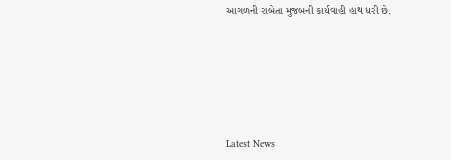આગળની રાબેતા મુજબની કાર્યવાહી હાથ ધરી છે.






Latest News